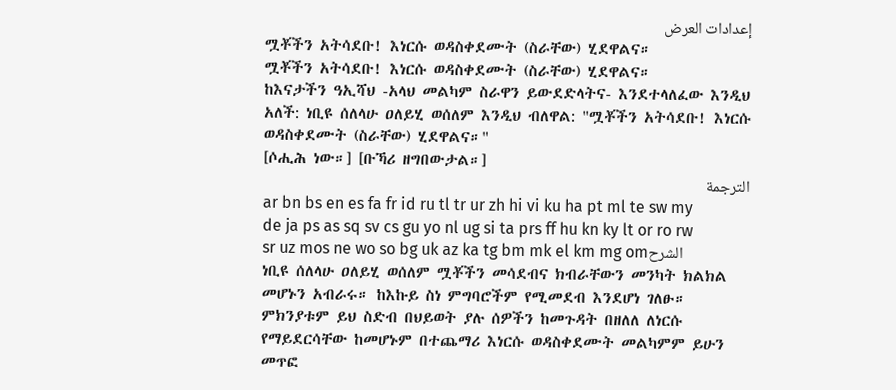إعدادات العرض
ሟቾችን አትሳደቡ! እነርሱ ወዳስቀደሙት (ስራቸው) ሂደዋልና።
ሟቾችን አትሳደቡ! እነርሱ ወዳስቀደሙት (ስራቸው) ሂደዋልና።
ከእናታችን ዓኢሻህ -አላህ መልካም ስራዋን ይውደድላትና- እንደተላለፈው እንዲህ አለች: ነቢዩ ሰለላሁ ዐለይሂ ወሰለም እንዲህ ብለዋል: "ሟቾችን አትሳደቡ! እነርሱ ወዳስቀደሙት (ስራቸው) ሂደዋልና።"
[ሶሒሕ ነው።] [ቡኻሪ ዘግበውታል።]
الترجمة
ar bn bs en es fa fr id ru tl tr ur zh hi vi ku ha pt ml te sw my de ja ps as sq sv cs gu yo nl ug si ta prs ff hu kn ky lt or ro rw sr uz mos ne wo so bg uk az ka tg bm mk el km mg omالشرح
ነቢዩ ሰለላሁ ዐለይሂ ወሰለም ሟቾችን መሳደብና ክብራቸውን መንካት ክልክል መሆኑን አብራሩ። ከእኩይ ስነ ምግባሮችም የሚመደብ እንደሆነ ገለፁ። ምክንያቱም ይህ ስድብ በህይወት ያሉ ሰዎችን ከመጉዳት በዘለለ ለነርሱ የማይደርሳቸው ከመሆኑም በተጨማሪ እነርሱ ወዳስቀደሙት መልካምም ይሁን መጥፎ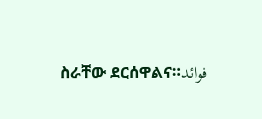ስራቸው ደርሰዋልና።فوائد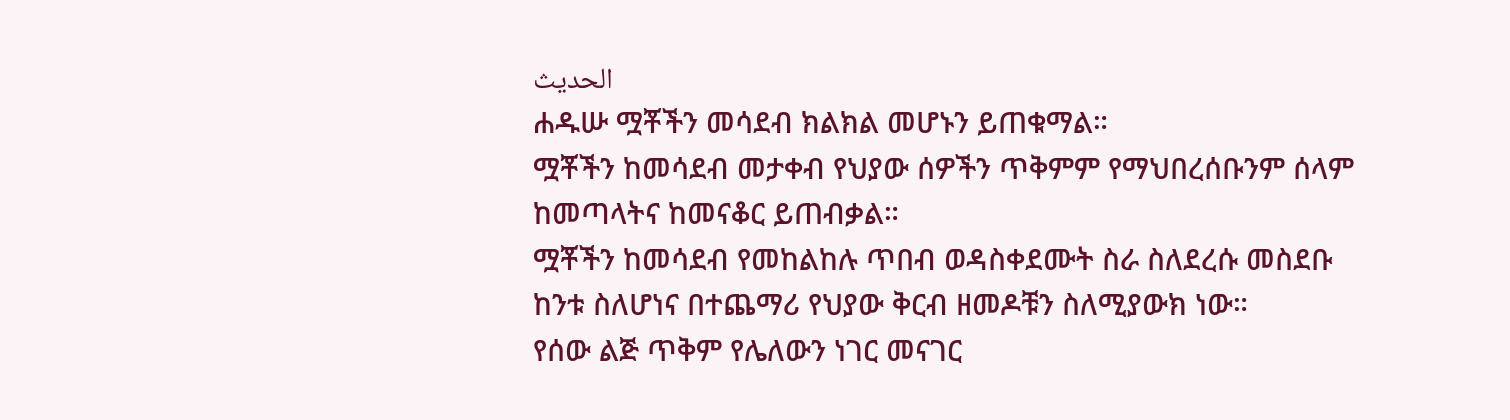الحديث
ሐዱሡ ሟቾችን መሳደብ ክልክል መሆኑን ይጠቁማል።
ሟቾችን ከመሳደብ መታቀብ የህያው ሰዎችን ጥቅምም የማህበረሰቡንም ሰላም ከመጣላትና ከመናቆር ይጠብቃል።
ሟቾችን ከመሳደብ የመከልከሉ ጥበብ ወዳስቀደሙት ስራ ስለደረሱ መስደቡ ከንቱ ስለሆነና በተጨማሪ የህያው ቅርብ ዘመዶቹን ስለሚያውክ ነው።
የሰው ልጅ ጥቅም የሌለውን ነገር መናገር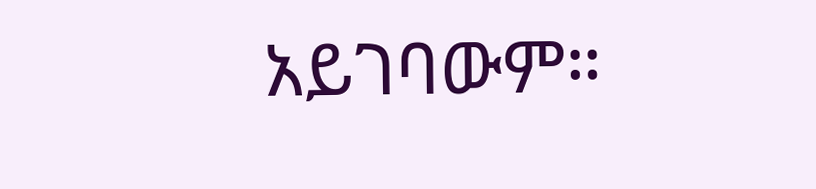አይገባውም።